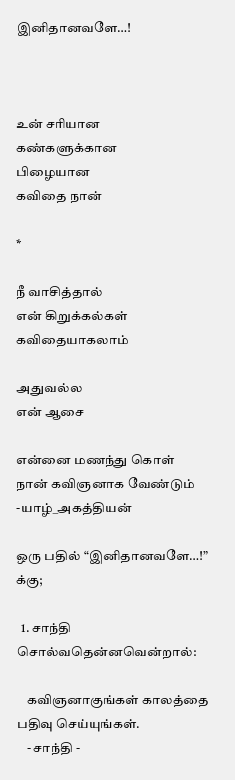இனிதானவளே…!



உன் சரியான
கண்களுக்கான
பிழையான
கவிதை நான்

*

நீ வாசித்தால்
என் கிறுக்கல்கள்
கவிதையாகலாம்

அதுவல்ல
என் ஆசை

என்னை மணந்து கொள்
நான் கவிஞனாக வேண்டும்
-யாழ்_அகத்தியன்

ஒரு பதில் “இனிதானவளே…!” க்கு;

  1. சாந்தி சொல்வதென்னவென்றால்:

    கவிஞனாகுங்கள் காலத்தை பதிவு செய்யுங்கள்.
    - சாந்தி -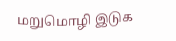மறுமொழி இடுக